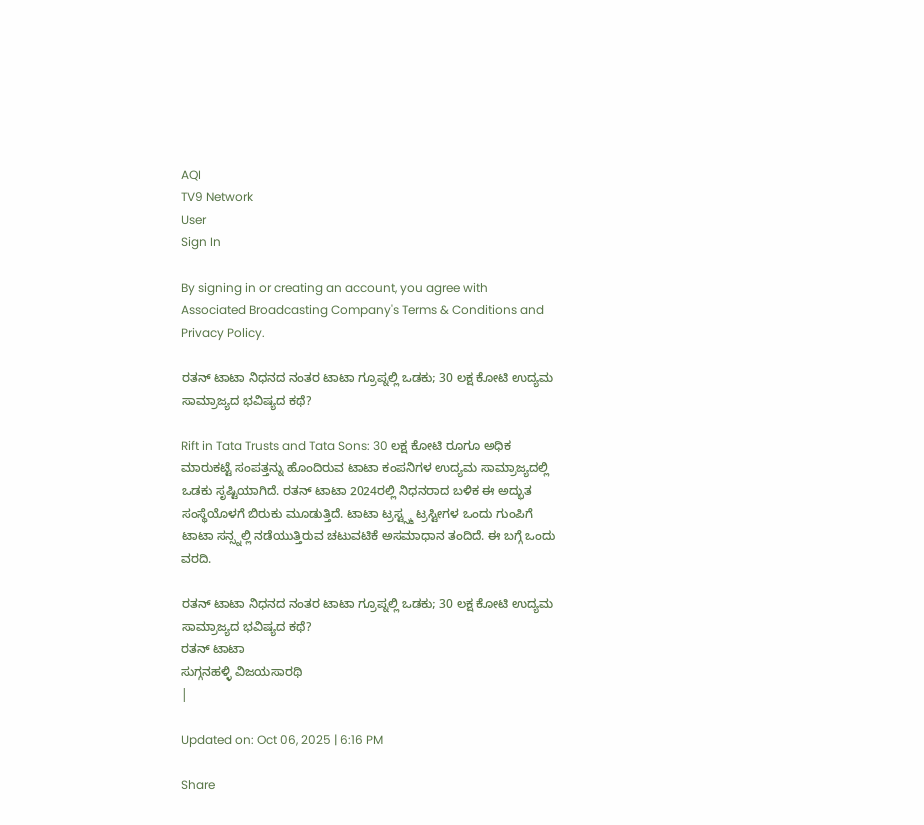AQI
TV9 Network
User
Sign In

By signing in or creating an account, you agree with Associated Broadcasting Company's Terms & Conditions and Privacy Policy.

ರತನ್ ಟಾಟಾ ನಿಧನದ ನಂತರ ಟಾಟಾ ಗ್ರೂಪ್ನಲ್ಲಿ ಒಡಕು; 30 ಲಕ್ಷ ಕೋಟಿ ಉದ್ಯಮ ಸಾಮ್ರಾಜ್ಯದ ಭವಿಷ್ಯದ ಕಥೆ?

Rift in Tata Trusts and Tata Sons: 30 ಲಕ್ಷ ಕೋಟಿ ರೂಗೂ ಅಧಿಕ ಮಾರುಕಟ್ಟೆ ಸಂಪತ್ತನ್ನು ಹೊಂದಿರುವ ಟಾಟಾ ಕಂಪನಿಗಳ ಉದ್ಯಮ ಸಾಮ್ರಾಜ್ಯದಲ್ಲಿ ಒಡಕು ಸೃಷ್ಟಿಯಾಗಿದೆ. ರತನ್ ಟಾಟಾ 2024ರಲ್ಲಿ ನಿಧನರಾದ ಬಳಿಕ ಈ ಅದ್ಭುತ ಸಂಸ್ಥೆಯೊಳಗೆ ಬಿರುಕು ಮೂಡುತ್ತಿದೆ. ಟಾಟಾ ಟ್ರಸ್ಟ್ಸ್ಮ ಟ್ರಸ್ಟೀಗಳ ಒಂದು ಗುಂಪಿಗೆ ಟಾಟಾ ಸನ್ಸ್ನಲ್ಲಿ ನಡೆಯುತ್ತಿರುವ ಚಟುವಟಿಕೆ ಅಸಮಾಧಾನ ತಂದಿದೆ. ಈ ಬಗ್ಗೆ ಒಂದು ವರದಿ.

ರತನ್ ಟಾಟಾ ನಿಧನದ ನಂತರ ಟಾಟಾ ಗ್ರೂಪ್ನಲ್ಲಿ ಒಡಕು; 30 ಲಕ್ಷ ಕೋಟಿ ಉದ್ಯಮ ಸಾಮ್ರಾಜ್ಯದ ಭವಿಷ್ಯದ ಕಥೆ?
ರತನ್ ಟಾಟಾ
ಸುಗ್ಗನಹಳ್ಳಿ ವಿಜಯಸಾರಥಿ
|

Updated on: Oct 06, 2025 | 6:16 PM

Share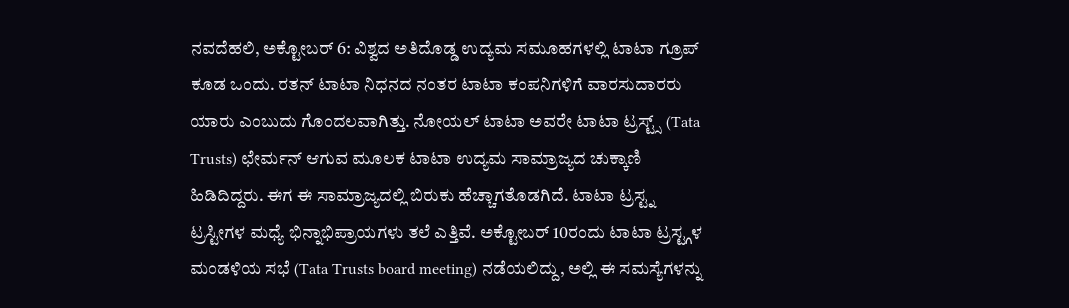ನವದೆಹಲಿ, ಅಕ್ಟೋಬರ್ 6: ವಿಶ್ವದ ಅತಿದೊಡ್ಡ ಉದ್ಯಮ ಸಮೂಹಗಳಲ್ಲಿ ಟಾಟಾ ಗ್ರೂಪ್ ಕೂಡ ಒಂದು. ರತನ್ ಟಾಟಾ ನಿಧನದ ನಂತರ ಟಾಟಾ ಕಂಪನಿಗಳಿಗೆ ವಾರಸುದಾರರು ಯಾರು ಎಂಬುದು ಗೊಂದಲವಾಗಿತ್ತು. ನೋಯಲ್ ಟಾಟಾ ಅವರೇ ಟಾಟಾ ಟ್ರಸ್ಟ್ಸ್ (Tata Trusts) ಛೇರ್ಮನ್ ಆಗುವ ಮೂಲಕ ಟಾಟಾ ಉದ್ಯಮ ಸಾಮ್ರಾಜ್ಯದ ಚುಕ್ಕಾಣಿ ಹಿಡಿದಿದ್ದರು. ಈಗ ಈ ಸಾಮ್ರಾಜ್ಯದಲ್ಲಿ ಬಿರುಕು ಹೆಚ್ಚಾಗತೊಡಗಿದೆ. ಟಾಟಾ ಟ್ರಸ್ಟ್ನ ಟ್ರಸ್ಟೀಗಳ ಮಧ್ಯೆ ಭಿನ್ನಾಭಿಪ್ರಾಯಗಳು ತಲೆ ಎತ್ತಿವೆ. ಅಕ್ಟೋಬರ್ 10ರಂದು ಟಾಟಾ ಟ್ರಸ್ಟ್ಗಳ ಮಂಡಳಿಯ ಸಭೆ (Tata Trusts board meeting) ನಡೆಯಲಿದ್ದು, ಅಲ್ಲಿ ಈ ಸಮಸ್ಯೆಗಳನ್ನು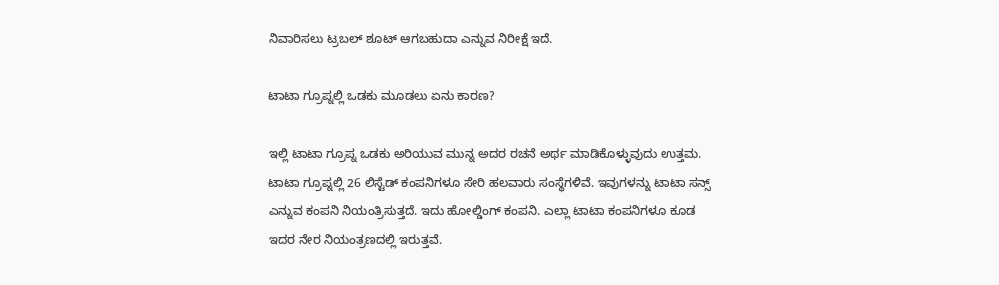ನಿವಾರಿಸಲು ಟ್ರಬಲ್ ಶೂಟ್ ಆಗಬಹುದಾ ಎನ್ನುವ ನಿರೀಕ್ಷೆ ಇದೆ.

ಟಾಟಾ ಗ್ರೂಪ್ನಲ್ಲಿ ಒಡಕು ಮೂಡಲು ಏನು ಕಾರಣ?

ಇಲ್ಲಿ ಟಾಟಾ ಗ್ರೂಪ್ನ ಒಡಕು ಅರಿಯುವ ಮುನ್ನ ಅದರ ರಚನೆ ಅರ್ಥ ಮಾಡಿಕೊಳ್ಳುವುದು ಉತ್ತಮ. ಟಾಟಾ ಗ್ರೂಪ್ನಲ್ಲಿ 26 ಲಿಸ್ಟೆಡ್ ಕಂಪನಿಗಳೂ ಸೇರಿ ಹಲವಾರು ಸಂಸ್ಥೆಗಳಿವೆ. ಇವುಗಳನ್ನು ಟಾಟಾ ಸನ್ಸ್ ಎನ್ನುವ ಕಂಪನಿ ನಿಯಂತ್ರಿಸುತ್ತದೆ. ಇದು ಹೋಲ್ಡಿಂಗ್ ಕಂಪನಿ. ಎಲ್ಲಾ ಟಾಟಾ ಕಂಪನಿಗಳೂ ಕೂಡ ಇದರ ನೇರ ನಿಯಂತ್ರಣದಲ್ಲಿ ಇರುತ್ತವೆ.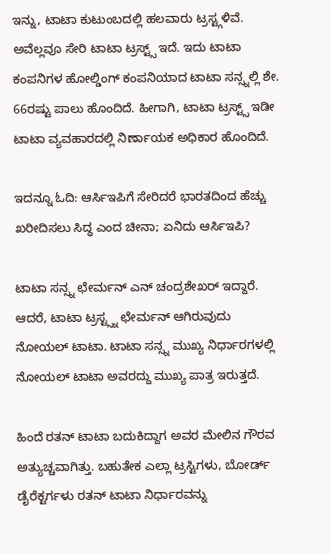ಇನ್ನು, ಟಾಟಾ ಕುಟುಂಬದಲ್ಲಿ ಹಲವಾರು ಟ್ರಸ್ಟ್ಗಳಿವೆ. ಅವೆಲ್ಲವೂ ಸೇರಿ ಟಾಟಾ ಟ್ರಸ್ಟ್ಸ್ ಇದೆ. ಇದು ಟಾಟಾ ಕಂಪನಿಗಳ ಹೋಲ್ಡಿಂಗ್ ಕಂಪನಿಯಾದ ಟಾಟಾ ಸನ್ಸ್ನಲ್ಲಿ ಶೇ. 66ರಷ್ಟು ಪಾಲು ಹೊಂದಿದೆ. ಹೀಗಾಗಿ, ಟಾಟಾ ಟ್ರಸ್ಟ್ಸ್ ಇಡೀ ಟಾಟಾ ವ್ಯವಹಾರದಲ್ಲಿ ನಿರ್ಣಾಯಕ ಅಧಿಕಾರ ಹೊಂದಿದೆ.

ಇದನ್ನೂ ಓದಿ: ಆರ್ಸಿಇಪಿಗೆ ಸೇರಿದರೆ ಭಾರತದಿಂದ ಹೆಚ್ಚು ಖರೀದಿಸಲು ಸಿದ್ಧ ಎಂದ ಚೀನಾ; ಏನಿದು ಆರ್ಸಿಇಪಿ?

ಟಾಟಾ ಸನ್ಸ್ನ ಛೇರ್ಮನ್ ಎನ್ ಚಂದ್ರಶೇಖರ್ ಇದ್ದಾರೆ. ಆದರೆ, ಟಾಟಾ ಟ್ರಸ್ಟ್ಸ್ನ ಛೇರ್ಮನ್ ಆಗಿರುವುದು ನೋಯಲ್ ಟಾಟಾ. ಟಾಟಾ ಸನ್ಸ್ನ ಮುಖ್ಯ ನಿರ್ಧಾರಗಳಲ್ಲಿ ನೋಯಲ್ ಟಾಟಾ ಅವರದ್ದು ಮುಖ್ಯ ಪಾತ್ರ ಇರುತ್ತದೆ.

ಹಿಂದೆ ರತನ್ ಟಾಟಾ ಬದುಕಿದ್ದಾಗ ಅವರ ಮೇಲಿನ ಗೌರವ ಅತ್ಯುಚ್ಚವಾಗಿತ್ತು. ಬಹುತೇಕ ಎಲ್ಲಾ ಟ್ರಸ್ಟಿಗಳು, ಬೋರ್ಡ್ ಡೈರೆಕ್ಟರ್ಗಳು ರತನ್ ಟಾಟಾ ನಿರ್ಧಾರವನ್ನು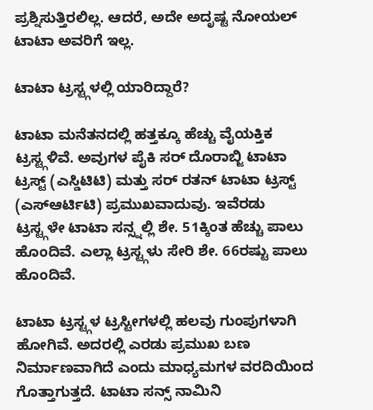ಪ್ರಶ್ನಿಸುತ್ತಿರಲಿಲ್ಲ. ಆದರೆ, ಅದೇ ಅದೃಷ್ಟ ನೋಯಲ್ ಟಾಟಾ ಅವರಿಗೆ ಇಲ್ಲ.

ಟಾಟಾ ಟ್ರಸ್ಟ್ಗಳಲ್ಲಿ ಯಾರಿದ್ದಾರೆ?

ಟಾಟಾ ಮನೆತನದಲ್ಲಿ ಹತ್ತಕ್ಕೂ ಹೆಚ್ಚು ವೈಯಕ್ತಿಕ ಟ್ರಸ್ಟ್ಗಳಿವೆ. ಅವುಗಳ ಪೈಕಿ ಸರ್ ದೊರಾಬ್ಜಿ ಟಾಟಾ ಟ್ರಸ್ಟ್ (ಎಸ್ಡಿಟಿಟಿ) ಮತ್ತು ಸರ್ ರತನ್ ಟಾಟಾ ಟ್ರಸ್ಟ್ (ಎಸ್ಆರ್ಟಿಟಿ) ಪ್ರಮುಖವಾದುವು. ಇವೆರಡು ಟ್ರಸ್ಟ್ಗಳೇ ಟಾಟಾ ಸನ್ಸ್ನಲ್ಲಿ ಶೇ. 51ಕ್ಕಿಂತ ಹೆಚ್ಚು ಪಾಲು ಹೊಂದಿವೆ. ಎಲ್ಲಾ ಟ್ರಸ್ಟ್ಗಳು ಸೇರಿ ಶೇ. 66ರಷ್ಟು ಪಾಲು ಹೊಂದಿವೆ.

ಟಾಟಾ ಟ್ರಸ್ಟ್ಗಳ ಟ್ರಸ್ಟೀಗಳಲ್ಲಿ ಹಲವು ಗುಂಪುಗಳಾಗಿ ಹೋಗಿವೆ. ಅದರಲ್ಲಿ ಎರಡು ಪ್ರಮುಖ ಬಣ ನಿರ್ಮಾಣವಾಗಿದೆ ಎಂದು ಮಾಧ್ಯಮಗಳ ವರದಿಯಿಂದ ಗೊತ್ತಾಗುತ್ತದೆ. ಟಾಟಾ ಸನ್ಸ್ ನಾಮಿನಿ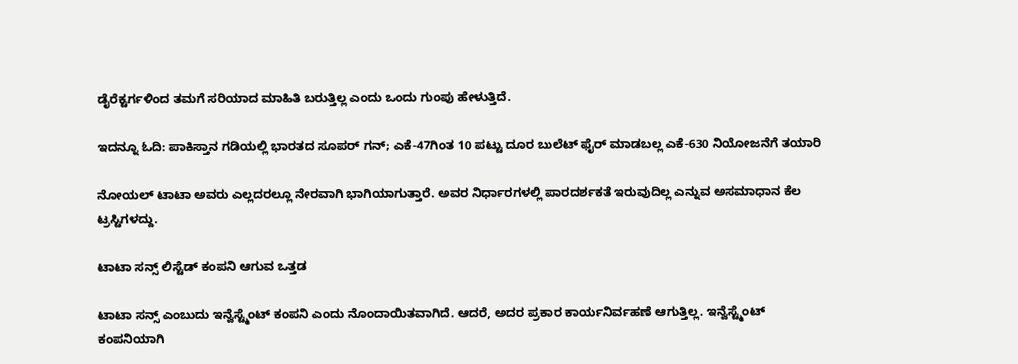ಡೈರೆಕ್ಟರ್ಗಳಿಂದ ತಮಗೆ ಸರಿಯಾದ ಮಾಹಿತಿ ಬರುತ್ತಿಲ್ಲ ಎಂದು ಒಂದು ಗುಂಪು ಹೇಳುತ್ತಿದೆ.

ಇದನ್ನೂ ಓದಿ: ಪಾಕಿಸ್ತಾನ ಗಡಿಯಲ್ಲಿ ಭಾರತದ ಸೂಪರ್ ಗನ್; ಎಕೆ-47ಗಿಂತ 10 ಪಟ್ಟು ದೂರ ಬುಲೆಟ್ ಫೈರ್ ಮಾಡಬಲ್ಲ ಎಕೆ-630 ನಿಯೋಜನೆಗೆ ತಯಾರಿ

ನೋಯಲ್ ಟಾಟಾ ಅವರು ಎಲ್ಲದರಲ್ಲೂ ನೇರವಾಗಿ ಭಾಗಿಯಾಗುತ್ತಾರೆ. ಅವರ ನಿರ್ಧಾರಗಳಲ್ಲಿ ಪಾರದರ್ಶಕತೆ ಇರುವುದಿಲ್ಲ ಎನ್ನುವ ಅಸಮಾಧಾನ ಕೆಲ ಟ್ರಸ್ಟಿಗಳದ್ದು.

ಟಾಟಾ ಸನ್ಸ್ ಲಿಸ್ಟೆಡ್ ಕಂಪನಿ ಆಗುವ ಒತ್ತಡ

ಟಾಟಾ ಸನ್ಸ್ ಎಂಬುದು ಇನ್ವೆಸ್ಟ್ಮೆಂಟ್ ಕಂಪನಿ ಎಂದು ನೊಂದಾಯಿತವಾಗಿದೆ. ಆದರೆ, ಅದರ ಪ್ರಕಾರ ಕಾರ್ಯನಿರ್ವಹಣೆ ಆಗುತ್ತಿಲ್ಲ. ಇನ್ವೆಸ್ಟ್ಮೆಂಟ್ ಕಂಪನಿಯಾಗಿ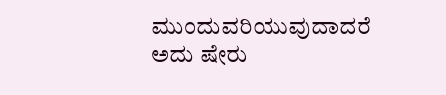ಮುಂದುವರಿಯುವುದಾದರೆ ಅದು ಷೇರು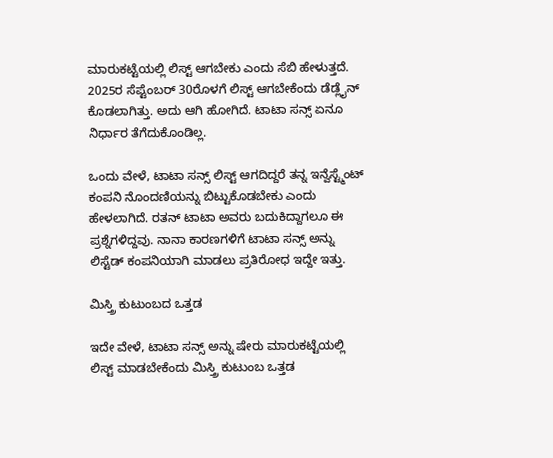ಮಾರುಕಟ್ಟೆಯಲ್ಲಿ ಲಿಸ್ಟ್ ಆಗಬೇಕು ಎಂದು ಸೆಬಿ ಹೇಳುತ್ತದೆ. 2025ರ ಸೆಪ್ಟೆಂಬರ್ 30ರೊಳಗೆ ಲಿಸ್ಟ್ ಆಗಬೇಕೆಂದು ಡೆಡ್ಲೈನ್ ಕೊಡಲಾಗಿತ್ತು. ಅದು ಆಗಿ ಹೋಗಿದೆ. ಟಾಟಾ ಸನ್ಸ್ ಏನೂ ನಿರ್ಧಾರ ತೆಗೆದುಕೊಂಡಿಲ್ಲ.

ಒಂದು ವೇಳೆ, ಟಾಟಾ ಸನ್ಸ್ ಲಿಸ್ಟ್ ಆಗದಿದ್ದರೆ ತನ್ನ ಇನ್ವೆಸ್ಟ್ಮೆಂಟ್ ಕಂಪನಿ ನೊಂದಣಿಯನ್ನು ಬಿಟ್ಟುಕೊಡಬೇಕು ಎಂದು ಹೇಳಲಾಗಿದೆ. ರತನ್ ಟಾಟಾ ಅವರು ಬದುಕಿದ್ದಾಗಲೂ ಈ ಪ್ರಶ್ನೆಗಳಿದ್ದವು. ನಾನಾ ಕಾರಣಗಳಿಗೆ ಟಾಟಾ ಸನ್ಸ್ ಅನ್ನು ಲಿಸ್ಟೆಡ್ ಕಂಪನಿಯಾಗಿ ಮಾಡಲು ಪ್ರತಿರೋಧ ಇದ್ದೇ ಇತ್ತು.

ಮಿಸ್ತ್ರಿ ಕುಟುಂಬದ ಒತ್ತಡ

ಇದೇ ವೇಳೆ, ಟಾಟಾ ಸನ್ಸ್ ಅನ್ನು ಷೇರು ಮಾರುಕಟ್ಟೆಯಲ್ಲಿ ಲಿಸ್ಟ್ ಮಾಡಬೇಕೆಂದು ಮಿಸ್ತ್ರಿ ಕುಟುಂಬ ಒತ್ತಡ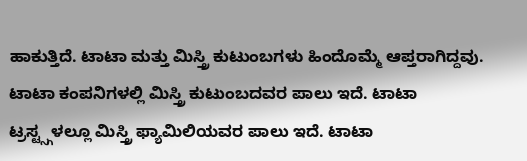ಹಾಕುತ್ತಿದೆ. ಟಾಟಾ ಮತ್ತು ಮಿಸ್ತ್ರಿ ಕುಟುಂಬಗಳು ಹಿಂದೊಮ್ಮೆ ಆಪ್ತರಾಗಿದ್ದವು. ಟಾಟಾ ಕಂಪನಿಗಳಲ್ಲಿ ಮಿಸ್ತ್ರಿ ಕುಟುಂಬದವರ ಪಾಲು ಇದೆ. ಟಾಟಾ ಟ್ರಸ್ಟ್ಸ್ಗಳಲ್ಲೂ ಮಿಸ್ತ್ರಿ ಫ್ಯಾಮಿಲಿಯವರ ಪಾಲು ಇದೆ. ಟಾಟಾ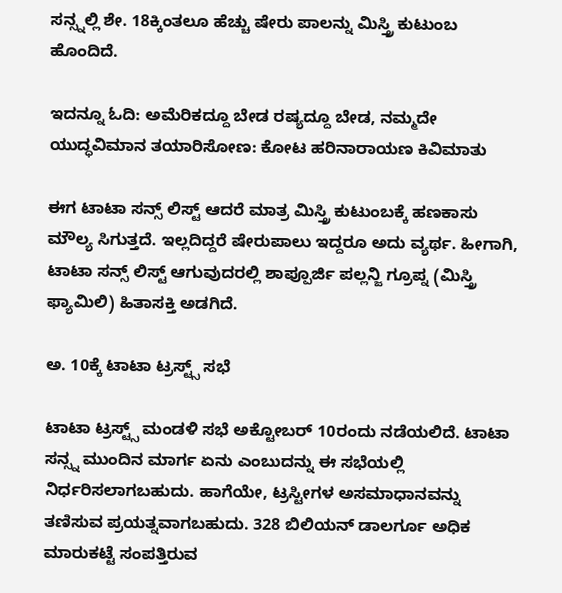ಸನ್ಸ್ನಲ್ಲಿ ಶೇ. 18ಕ್ಕಿಂತಲೂ ಹೆಚ್ಚು ಷೇರು ಪಾಲನ್ನು ಮಿಸ್ತ್ರಿ ಕುಟುಂಬ ಹೊಂದಿದೆ.

ಇದನ್ನೂ ಓದಿ: ಅಮೆರಿಕದ್ದೂ ಬೇಡ ರಷ್ಯದ್ದೂ ಬೇಡ, ನಮ್ಮದೇ ಯುದ್ಧವಿಮಾನ ತಯಾರಿಸೋಣ: ಕೋಟ ಹರಿನಾರಾಯಣ ಕಿವಿಮಾತು

ಈಗ ಟಾಟಾ ಸನ್ಸ್ ಲಿಸ್ಟ್ ಆದರೆ ಮಾತ್ರ ಮಿಸ್ತ್ರಿ ಕುಟುಂಬಕ್ಕೆ ಹಣಕಾಸು ಮೌಲ್ಯ ಸಿಗುತ್ತದೆ. ಇಲ್ಲದಿದ್ದರೆ ಷೇರುಪಾಲು ಇದ್ದರೂ ಅದು ವ್ಯರ್ಥ. ಹೀಗಾಗಿ, ಟಾಟಾ ಸನ್ಸ್ ಲಿಸ್ಟ್ ಆಗುವುದರಲ್ಲಿ ಶಾಪ್ಪೂರ್ಜಿ ಪಲ್ಲನ್ಜಿ ಗ್ರೂಪ್ನ (ಮಿಸ್ತ್ರಿ ಫ್ಯಾಮಿಲಿ) ಹಿತಾಸಕ್ತಿ ಅಡಗಿದೆ.

ಅ. 10ಕ್ಕೆ ಟಾಟಾ ಟ್ರಸ್ಟ್ಸ್ ಸಭೆ

ಟಾಟಾ ಟ್ರಸ್ಟ್ಸ್ ಮಂಡಳಿ ಸಭೆ ಅಕ್ಟೋಬರ್ 10ರಂದು ನಡೆಯಲಿದೆ. ಟಾಟಾ ಸನ್ಸ್ನ ಮುಂದಿನ ಮಾರ್ಗ ಏನು ಎಂಬುದನ್ನು ಈ ಸಭೆಯಲ್ಲಿ ನಿರ್ಧರಿಸಲಾಗಬಹುದು. ಹಾಗೆಯೇ, ಟ್ರಸ್ಟೀಗಳ ಅಸಮಾಧಾನವನ್ನು ತಣಿಸುವ ಪ್ರಯತ್ನವಾಗಬಹುದು. 328 ಬಿಲಿಯನ್ ಡಾಲರ್ಗೂ ಅಧಿಕ ಮಾರುಕಟ್ಟೆ ಸಂಪತ್ತಿರುವ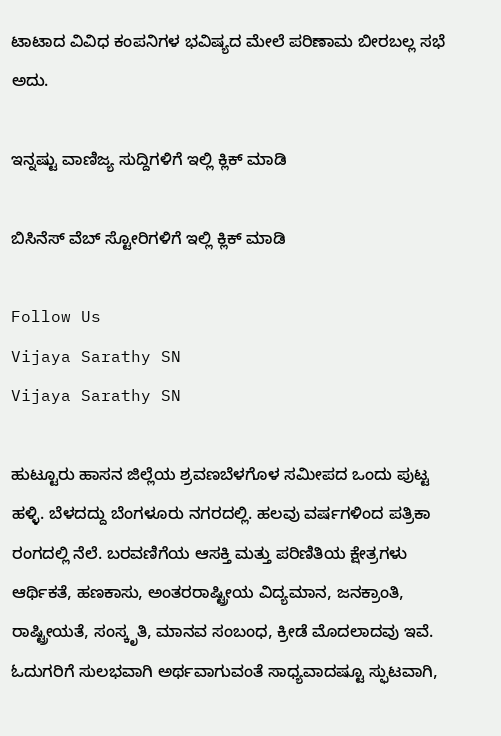ಟಾಟಾದ ವಿವಿಧ ಕಂಪನಿಗಳ ಭವಿಷ್ಯದ ಮೇಲೆ ಪರಿಣಾಮ ಬೀರಬಲ್ಲ ಸಭೆ ಅದು.

ಇನ್ನಷ್ಟು ವಾಣಿಜ್ಯ ಸುದ್ದಿಗಳಿಗೆ ಇಲ್ಲಿ ಕ್ಲಿಕ್ ಮಾಡಿ

ಬಿಸಿನೆಸ್ ವೆಬ್ ಸ್ಟೋರಿಗಳಿಗೆ ಇಲ್ಲಿ ಕ್ಲಿಕ್ ಮಾಡಿ

Follow Us
Vijaya Sarathy SN
Vijaya Sarathy SN

ಹುಟ್ಟೂರು ಹಾಸನ ಜಿಲ್ಲೆಯ ಶ್ರವಣಬೆಳಗೊಳ ಸಮೀಪದ ಒಂದು ಪುಟ್ಟ ಹಳ್ಳಿ. ಬೆಳದದ್ದು ಬೆಂಗಳೂರು ನಗರದಲ್ಲಿ. ಹಲವು ವರ್ಷಗಳಿಂದ ಪತ್ರಿಕಾ ರಂಗದಲ್ಲಿ ನೆಲೆ. ಬರವಣಿಗೆಯ ಆಸಕ್ತಿ ಮತ್ತು ಪರಿಣಿತಿಯ ಕ್ಷೇತ್ರಗಳು ಆರ್ಥಿಕತೆ, ಹಣಕಾಸು, ಅಂತರರಾಷ್ಟ್ರೀಯ ವಿದ್ಯಮಾನ, ಜನಕ್ರಾಂತಿ, ರಾಷ್ಟ್ರೀಯತೆ, ಸಂಸ್ಕೃತಿ, ಮಾನವ ಸಂಬಂಧ, ಕ್ರೀಡೆ ಮೊದಲಾದವು ಇವೆ. ಓದುಗರಿಗೆ ಸುಲಭವಾಗಿ ಅರ್ಥವಾಗುವಂತೆ ಸಾಧ್ಯವಾದಷ್ಟೂ ಸ್ಫುಟವಾಗಿ,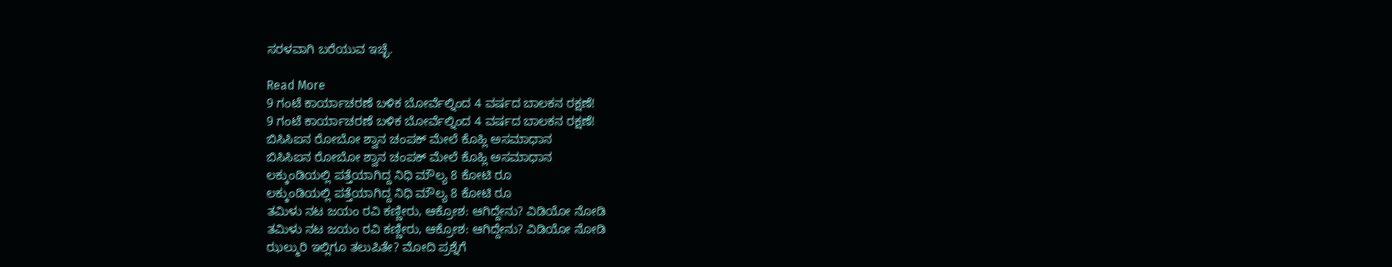ಸರಳವಾಗಿ ಬರೆಯುವ ಇಚ್ಛೆ.

Read More
9 ಗಂಟೆ ಕಾರ್ಯಾಚರಣೆ ಬಳಿಕ ಬೋರ್ವೆಲ್ನಿಂದ 4 ವರ್ಷದ ಬಾಲಕನ ರಕ್ಷಣೆ!
9 ಗಂಟೆ ಕಾರ್ಯಾಚರಣೆ ಬಳಿಕ ಬೋರ್ವೆಲ್ನಿಂದ 4 ವರ್ಷದ ಬಾಲಕನ ರಕ್ಷಣೆ!
ಬಿಸಿಸಿಐನ ರೋಬೋ ಶ್ವಾನ ಚಂಪಕ್ ಮೇಲೆ ಕೊಹ್ಲಿ ಅಸಮಾಧಾನ
ಬಿಸಿಸಿಐನ ರೋಬೋ ಶ್ವಾನ ಚಂಪಕ್ ಮೇಲೆ ಕೊಹ್ಲಿ ಅಸಮಾಧಾನ
ಲಕ್ಕುಂಡಿಯಲ್ಲಿ ಪತ್ತೆಯಾಗಿದ್ದ ನಿಧಿ ಮೌಲ್ಯ 8 ಕೋಟಿ ರೂ
ಲಕ್ಕುಂಡಿಯಲ್ಲಿ ಪತ್ತೆಯಾಗಿದ್ದ ನಿಧಿ ಮೌಲ್ಯ 8 ಕೋಟಿ ರೂ
ತಮಿಳು ನಟ ಜಯಂ ರವಿ ಕಣ್ಣೀರು, ಆಕ್ರೋಶ: ಆಗಿದ್ದೇನು? ವಿಡಿಯೋ ನೋಡಿ
ತಮಿಳು ನಟ ಜಯಂ ರವಿ ಕಣ್ಣೀರು, ಆಕ್ರೋಶ: ಆಗಿದ್ದೇನು? ವಿಡಿಯೋ ನೋಡಿ
ಝಲ್ಮುರಿ ಇಲ್ಲಿಗೂ ತಲುಪಿತೇ? ಮೋದಿ ಪ್ರಶ್ನೆಗೆ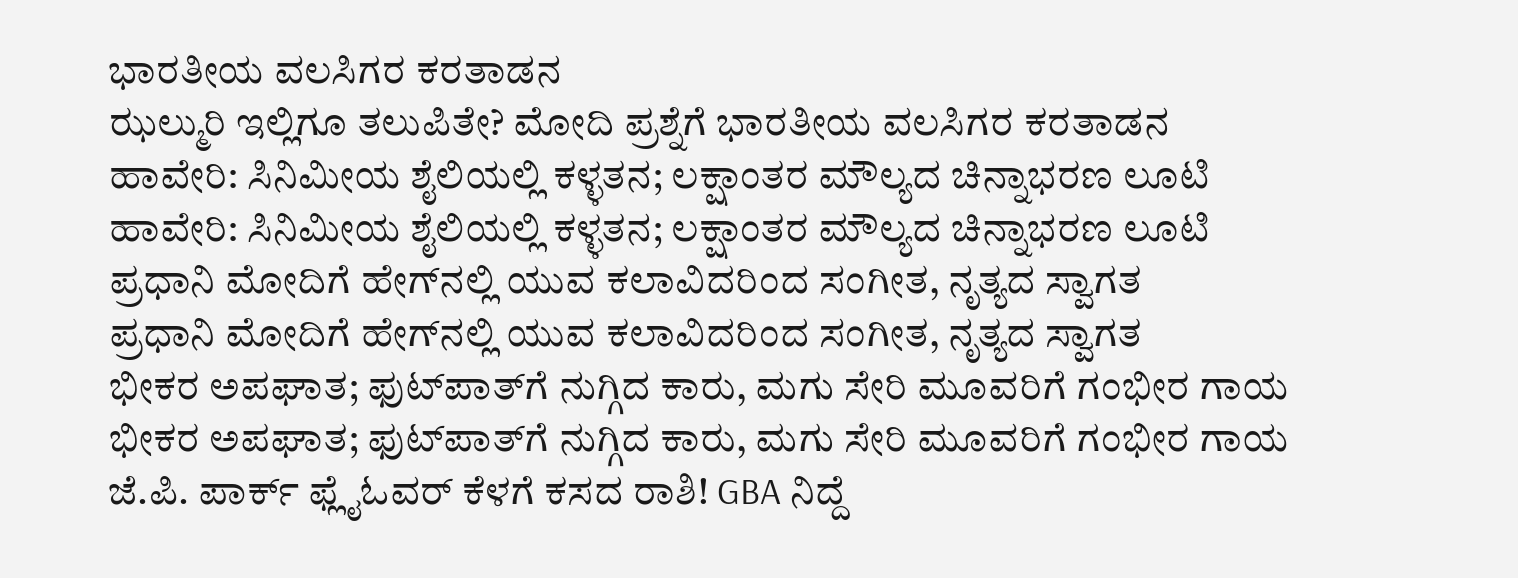ಭಾರತೀಯ ವಲಸಿಗರ ಕರತಾಡನ
ಝಲ್ಮುರಿ ಇಲ್ಲಿಗೂ ತಲುಪಿತೇ? ಮೋದಿ ಪ್ರಶ್ನೆಗೆ ಭಾರತೀಯ ವಲಸಿಗರ ಕರತಾಡನ
ಹಾವೇರಿ: ಸಿನಿಮೀಯ ಶೈಲಿಯಲ್ಲಿ ಕಳ್ಳತನ; ಲಕ್ಷಾಂತರ ಮೌಲ್ಯದ ಚಿನ್ನಾಭರಣ ಲೂಟಿ
ಹಾವೇರಿ: ಸಿನಿಮೀಯ ಶೈಲಿಯಲ್ಲಿ ಕಳ್ಳತನ; ಲಕ್ಷಾಂತರ ಮೌಲ್ಯದ ಚಿನ್ನಾಭರಣ ಲೂಟಿ
ಪ್ರಧಾನಿ ಮೋದಿಗೆ ಹೇಗ್‌ನಲ್ಲಿ ಯುವ ಕಲಾವಿದರಿಂದ ಸಂಗೀತ, ನೃತ್ಯದ ಸ್ವಾಗತ
ಪ್ರಧಾನಿ ಮೋದಿಗೆ ಹೇಗ್‌ನಲ್ಲಿ ಯುವ ಕಲಾವಿದರಿಂದ ಸಂಗೀತ, ನೃತ್ಯದ ಸ್ವಾಗತ
ಭೀಕರ ಅಪಘಾತ; ಫುಟ್‌ಪಾತ್‌ಗೆ ನುಗ್ಗಿದ ಕಾರು, ಮಗು ಸೇರಿ ಮೂವರಿಗೆ ಗಂಭೀರ ಗಾಯ
ಭೀಕರ ಅಪಘಾತ; ಫುಟ್‌ಪಾತ್‌ಗೆ ನುಗ್ಗಿದ ಕಾರು, ಮಗು ಸೇರಿ ಮೂವರಿಗೆ ಗಂಭೀರ ಗಾಯ
ಜೆ.ಪಿ. ಪಾರ್ಕ್ ಫ್ಲೈಓವರ್ ಕೆಳಗೆ ಕಸದ ರಾಶಿ! GBA ನಿದ್ದೆ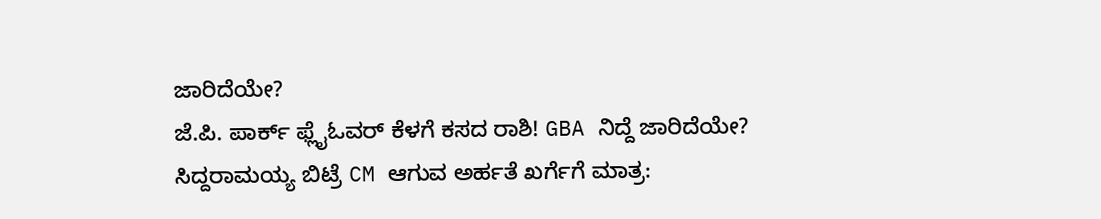ಜಾರಿದೆಯೇ?
ಜೆ.ಪಿ. ಪಾರ್ಕ್ ಫ್ಲೈಓವರ್ ಕೆಳಗೆ ಕಸದ ರಾಶಿ! GBA ನಿದ್ದೆ ಜಾರಿದೆಯೇ?
ಸಿದ್ದರಾಮಯ್ಯ ಬಿಟ್ರೆ CM ಆಗುವ ಅರ್ಹತೆ ಖರ್ಗೆಗೆ ಮಾತ್ರ: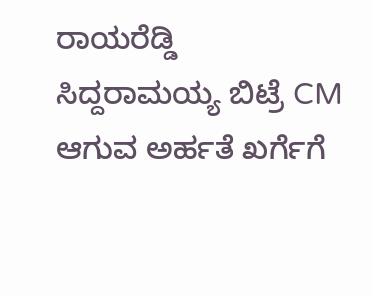ರಾಯರೆಡ್ಡಿ
ಸಿದ್ದರಾಮಯ್ಯ ಬಿಟ್ರೆ CM ಆಗುವ ಅರ್ಹತೆ ಖರ್ಗೆಗೆ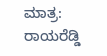ಮಾತ್ರ: ರಾಯರೆಡ್ಡಿ